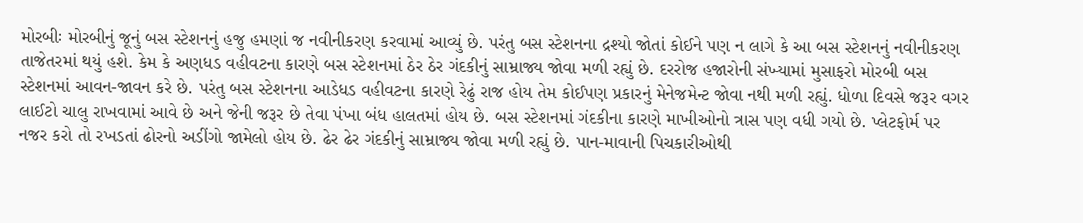મોરબીઃ મોરબીનું જૂનું બસ સ્ટેશનનું હજુ હમણાં જ નવીનીકરણ કરવામાં આવ્યું છે. પરંતુ બસ સ્ટેશનના દ્રશ્યો જોતાં કોઈને પણ ન લાગે કે આ બસ સ્ટેશનનું નવીનીકરણ તાજેતરમાં થયું હશે. કેમ કે અણધડ વહીવટના કારણે બસ સ્ટેશનમાં ઠેર ઠેર ગંદકીનું સામ્રાજ્ય જોવા મળી રહ્યું છે. દરરોજ હજારોની સંખ્યામાં મુસાફરો મોરબી બસ સ્ટેશનમાં આવન-જાવન કરે છે. પરંતુ બસ સ્ટેશનના આડેધડ વહીવટના કારણે રેઢું રાજ હોય તેમ કોઈપણ પ્રકારનું મેનેજમેન્ટ જોવા નથી મળી રહ્યું. ધોળા દિવસે જરૂર વગર લાઈટો ચાલુ રાખવામાં આવે છે અને જેની જરૂર છે તેવા પંખા બંધ હાલતમાં હોય છે. બસ સ્ટેશનમાં ગંદકીના કારણે માખીઓનો ત્રાસ પણ વધી ગયો છે. પ્લેટફોર્મ પર નજર કરો તો રખડતાં ઢોરનો અડીંગો જામેલો હોય છે. ઢેર ઢેર ગંદકીનું સામ્રાજ્ય જોવા મળી રહ્યું છે. પાન-માવાની પિચકારીઓથી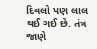દિવલો પણ લાલ થઈ ગઈ છે. તંત્ર જાણે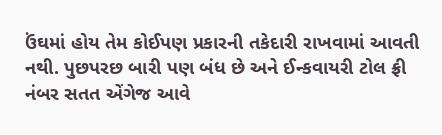ઉંઘમાં હોય તેમ કોઈપણ પ્રકારની તકેદારી રાખવામાં આવતી નથી. પુછપરછ બારી પણ બંધ છે અને ઈન્કવાયરી ટોલ ફ્રી નંબર સતત એંગેજ આવે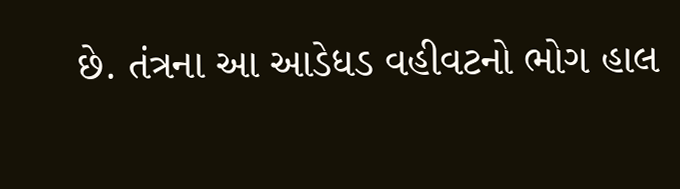છે. તંત્રના આ આડેધડ વહીવટનો ભોગ હાલ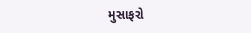મુસાફરો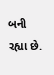બની રહ્યા છે.